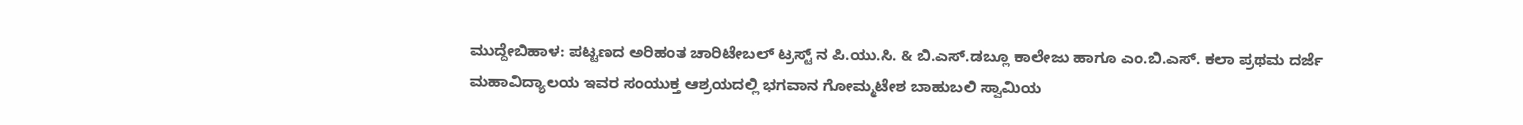ಮುದ್ದೇಬಿಹಾಳ: ಪಟ್ಟಣದ ಅರಿಹಂತ ಚಾರಿಟೇಬಲ್ ಟ್ರಸ್ಟ್ ನ ಪಿ.ಯು.ಸಿ. & ಬಿ.ಎಸ್.ಡಬ್ಲೂ ಕಾಲೇಜು ಹಾಗೂ ಎಂ.ಬಿ.ಎಸ್. ಕಲಾ ಪ್ರಥಮ ದರ್ಜೆ ಮಹಾವಿದ್ಯಾಲಯ ಇವರ ಸಂಯುಕ್ತ ಆಶ್ರಯದಲ್ಲಿ ಭಗವಾನ ಗೋಮ್ಮಟೇಶ ಬಾಹುಬಲಿ ಸ್ವಾಮಿಯ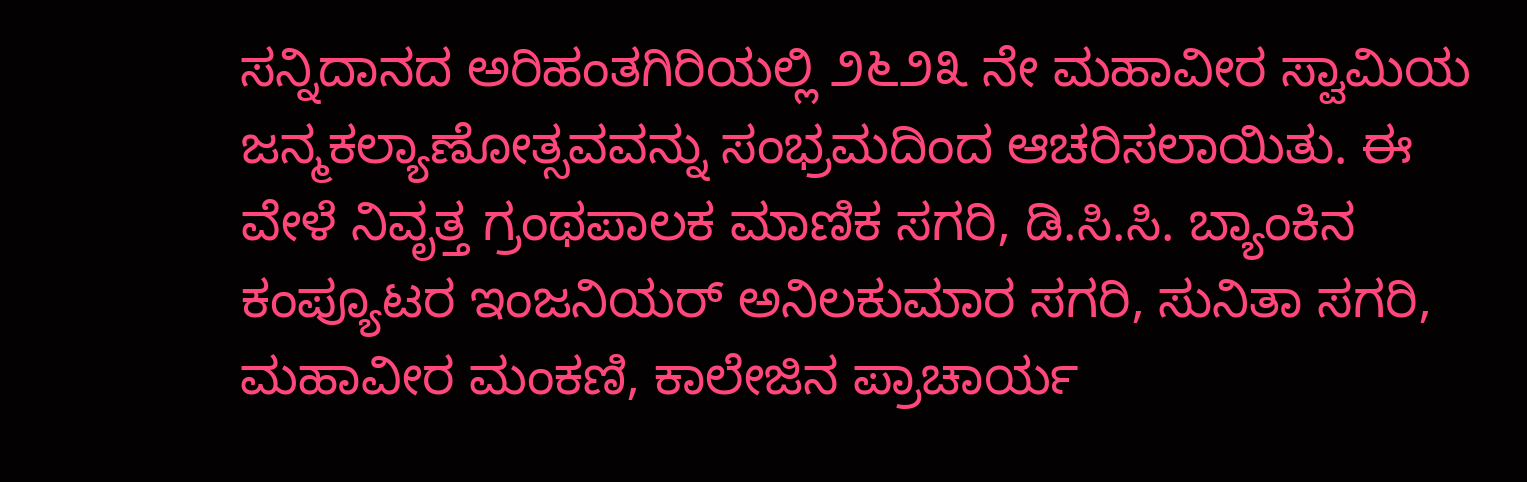ಸನ್ನಿದಾನದ ಅರಿಹಂತಗಿರಿಯಲ್ಲಿ ೨೬೨೩ ನೇ ಮಹಾವೀರ ಸ್ವಾಮಿಯ ಜನ್ಮಕಲ್ಯಾಣೋತ್ಸವವನ್ನು ಸಂಭ್ರಮದಿಂದ ಆಚರಿಸಲಾಯಿತು. ಈ ವೇಳೆ ನಿವೃತ್ತ ಗ್ರಂಥಪಾಲಕ ಮಾಣಿಕ ಸಗರಿ, ಡಿ.ಸಿ.ಸಿ. ಬ್ಯಾಂಕಿನ ಕಂಪ್ಯೂಟರ ಇಂಜನಿಯರ್ ಅನಿಲಕುಮಾರ ಸಗರಿ, ಸುನಿತಾ ಸಗರಿ, ಮಹಾವೀರ ಮಂಕಣಿ, ಕಾಲೇಜಿನ ಪ್ರಾಚಾರ್ಯ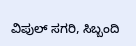ವಿಪುಲ್ ಸಗರಿ, ಸಿಬ್ಬಂದಿ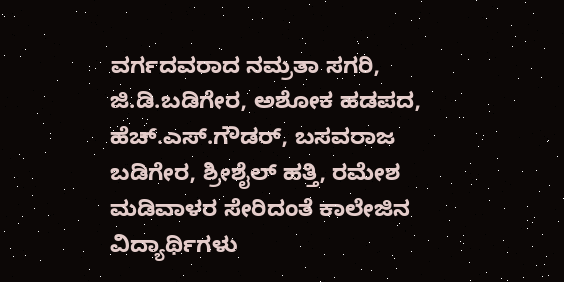ವರ್ಗದವರಾದ ನಮ್ರತಾ ಸಗರಿ, ಜಿ.ಡಿ.ಬಡಿಗೇರ, ಅಶೋಕ ಹಡಪದ, ಹೆಚ್.ಎಸ್.ಗೌಡರ್, ಬಸವರಾಜ ಬಡಿಗೇರ, ಶ್ರೀಶೈಲ್ ಹತ್ತಿ, ರಮೇಶ ಮಡಿವಾಳರ ಸೇರಿದಂತೆ ಕಾಲೇಜಿನ ವಿದ್ಯಾರ್ಥಿಗಳು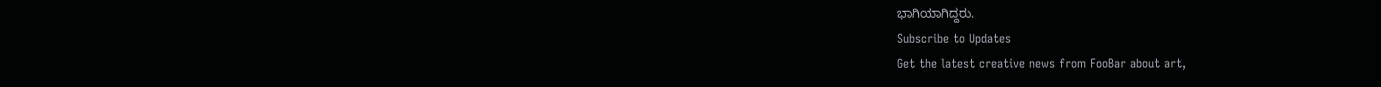ಭಾಗಿಯಾಗಿದ್ದರು.
Subscribe to Updates
Get the latest creative news from FooBar about art,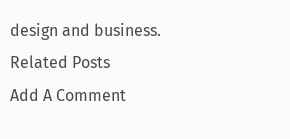design and business.
Related Posts
Add A Comment